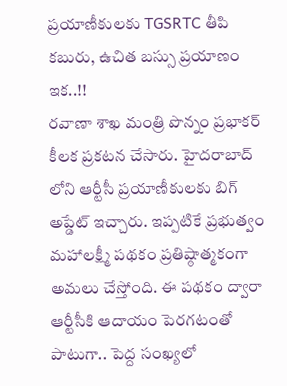ప్రయాణీకులకు TGSRTC తీపి కబురు, ఉచిత బస్సు ప్రయాణం ఇక..!!
రవాణా శాఖ మంత్రి పొన్నం ప్రభాకర్ కీలక ప్రకటన చేసారు. హైదరాబాద్ లోని ఆర్టీసీ ప్రయాణీకులకు బిగ్ అప్డేట్ ఇచ్చారు. ఇప్పటికే ప్రభుత్వం మహాలక్ష్మీ పథకం ప్రతిష్ఠాత్మకంగా అమలు చేస్తోంది. ఈ పథకం ద్వారా ఆర్టీసీకి ఆదాయం పెరగటంతో పాటుగా.. పెద్ద సంఖ్యలో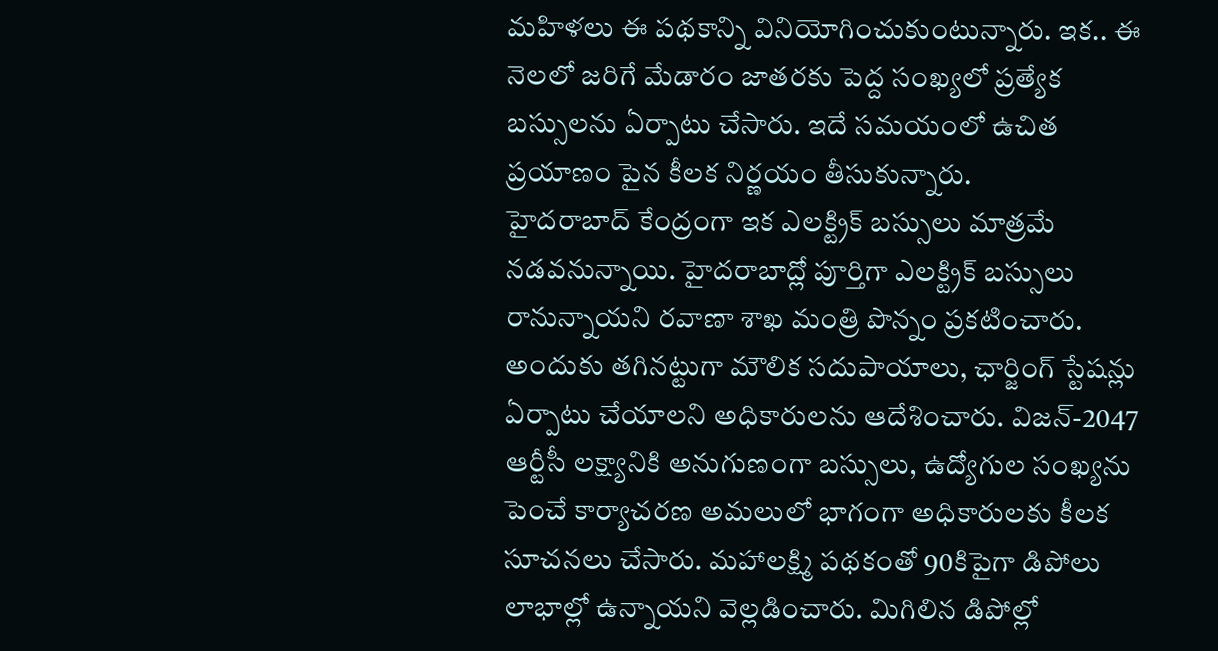మహిళలు ఈ పథకాన్ని వినియోగించుకుంటున్నారు. ఇక.. ఈ నెలలో జరిగే మేడారం జాతరకు పెద్ద సంఖ్యలో ప్రత్యేక బస్సులను ఏర్పాటు చేసారు. ఇదే సమయంలో ఉచిత ప్రయాణం పైన కీలక నిర్ణయం తీసుకున్నారు.
హైదరాబాద్ కేంద్రంగా ఇక ఎలక్ట్రిక్ బస్సులు మాత్రమే నడవనున్నాయి. హైదరాబాద్లో పూర్తిగా ఎలక్ట్రిక్ బస్సులు రానున్నాయని రవాణా శాఖ మంత్రి పొన్నం ప్రకటించారు. అందుకు తగినట్టుగా మౌలిక సదుపాయాలు, ఛార్జింగ్ స్టేషన్లు ఏర్పాటు చేయాలని అధికారులను ఆదేశించారు. విజన్-2047 ఆర్టీసీ లక్ష్యానికి అనుగుణంగా బస్సులు, ఉద్యోగుల సంఖ్యను పెంచే కార్యాచరణ అమలులో భాగంగా అధికారులకు కీలక సూచనలు చేసారు. మహాలక్ష్మి పథకంతో 90కిపైగా డిపోలు లాభాల్లో ఉన్నాయని వెల్లడించారు. మిగిలిన డిపోల్లో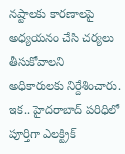నష్టాలకు కారణాలపై అధ్యయనం చేసి చర్యలు తీసుకోవాలని అధికారులకు నిర్దేశించారు. ఇక.. హైదరాబాద్ పరిధిలో పూర్తిగా ఎలక్ట్రిక్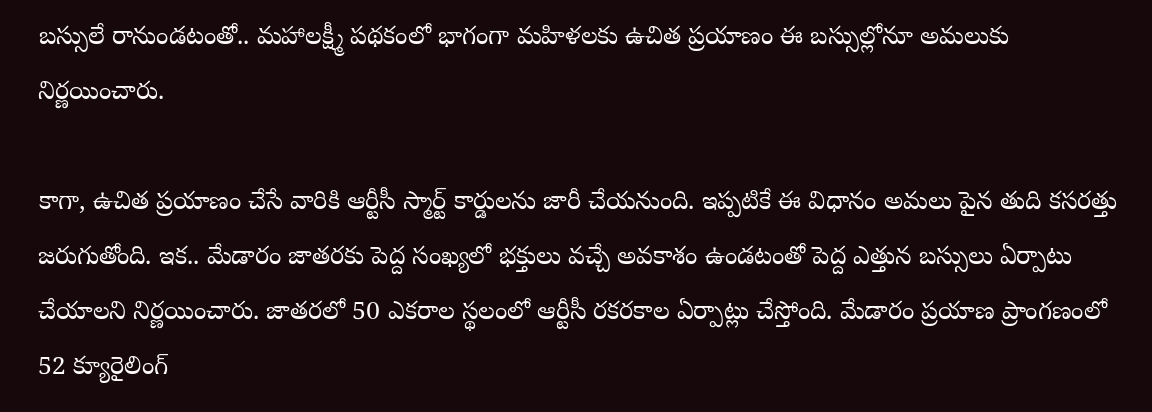బస్సులే రానుండటంతో.. మహాలక్ష్మీ పథకంలో భాగంగా మహిళలకు ఉచిత ప్రయాణం ఈ బస్సుల్లోనూ అమలుకు నిర్ణయించారు.

కాగా, ఉచిత ప్రయాణం చేసే వారికి ఆర్టీసీ స్మార్ట్ కార్డులను జారీ చేయనుంది. ఇప్పటికే ఈ విధానం అమలు పైన తుది కసరత్తు జరుగుతోంది. ఇక.. మేడారం జాతరకు పెద్ద సంఖ్యలో భక్తులు వచ్చే అవకాశం ఉండటంతో పెద్ద ఎత్తున బస్సులు ఏర్పాటు చేయాలని నిర్ణయించారు. జాతరలో 50 ఎకరాల స్థలంలో ఆర్టీసీ రకరకాల ఏర్పాట్లు చేస్తోంది. మేడారం ప్రయాణ ప్రాంగణంలో 52 క్యూరైలింగ్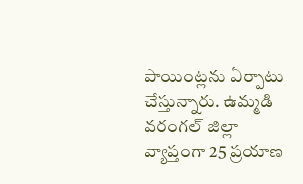పాయింట్లను ఏర్పాటు చేస్తున్నారు. ఉమ్మడి వరంగల్ జిల్లా వ్యాప్తంగా 25 ప్రయాణ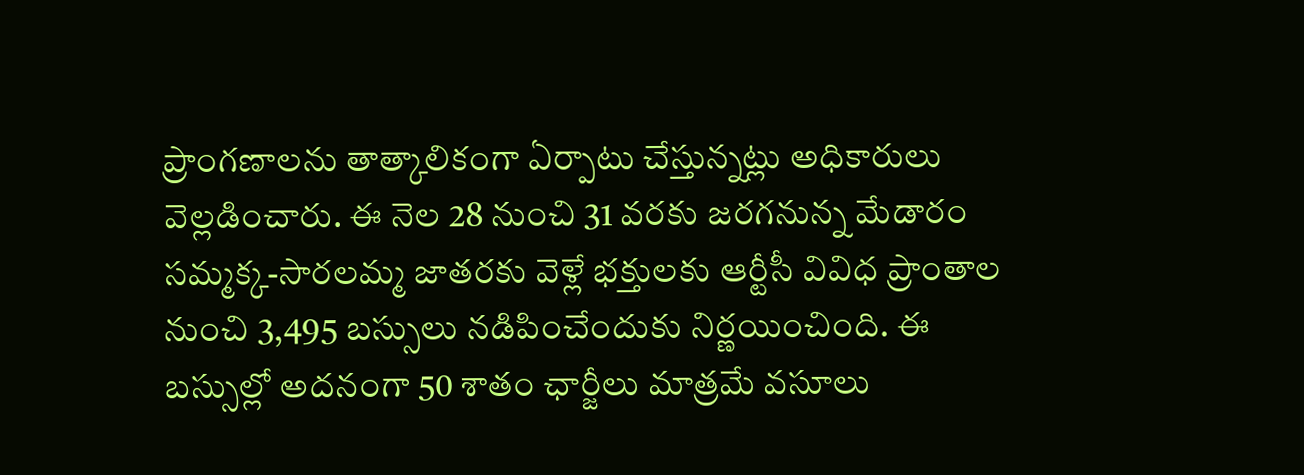ప్రాంగణాలను తాత్కాలికంగా ఏర్పాటు చేస్తున్నట్లు అధికారులు వెల్లడించారు. ఈ నెల 28 నుంచి 31 వరకు జరగనున్న మేడారం సమ్మక్క-సారలమ్మ జాతరకు వెళ్లే భక్తులకు ఆర్టీసీ వివిధ ప్రాంతాల నుంచి 3,495 బస్సులు నడిపించేందుకు నిర్ణయించింది. ఈ బస్సుల్లో అదనంగా 50 శాతం ఛార్జీలు మాత్రమే వసూలు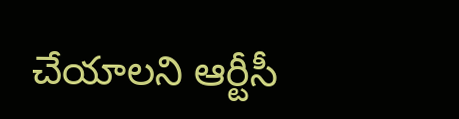చేయాలని ఆర్టీసీ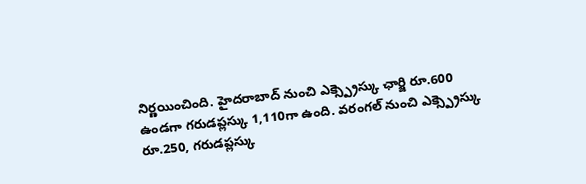నిర్ణయించింది. హైదరాబాద్ నుంచి ఎక్స్ప్రెస్కు ఛార్జి రూ.600 ఉండగా గరుడప్లస్కు 1,110గా ఉంది. వరంగల్ నుంచి ఎక్స్ప్రెస్కు రూ.250, గరుడప్లస్కు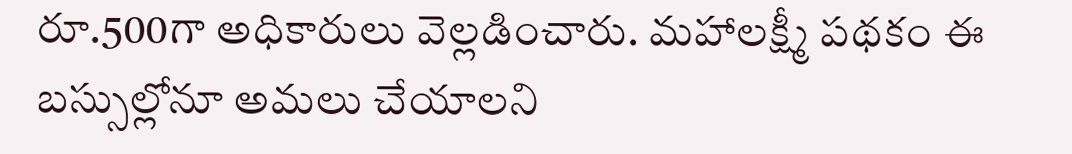రూ.500గా అధికారులు వెల్లడించారు. మహాలక్ష్మీ పథకం ఈ బస్సుల్లోనూ అమలు చేయాలని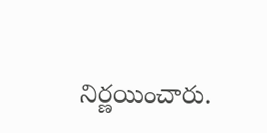నిర్ణయించారు.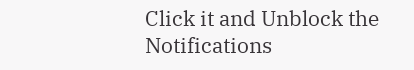Click it and Unblock the Notifications